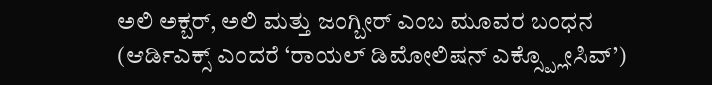ಅಲಿ ಅಕ್ಬರ್, ಅಲಿ ಮತ್ತು ಜಂಗ್ಬೀರ್ ಎಂಬ ಮೂವರ ಬಂಧನ
(ಆರ್ಡಿಎಕ್ಸ್ ಎಂದರೆ ‘ರಾಯಲ್ ಡಿಮೋಲಿಷನ್ ಎಕ್ಸ್ಪ್ಲೋಸಿವ್’)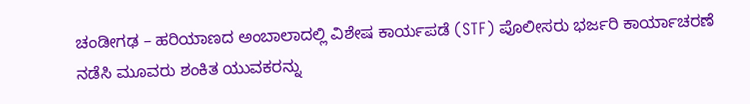ಚಂಡೀಗಢ – ಹರಿಯಾಣದ ಅಂಬಾಲಾದಲ್ಲಿ ವಿಶೇಷ ಕಾರ್ಯಪಡೆ (STF) ಪೊಲೀಸರು ಭರ್ಜರಿ ಕಾರ್ಯಾಚರಣೆ ನಡೆಸಿ ಮೂವರು ಶಂಕಿತ ಯುವಕರನ್ನು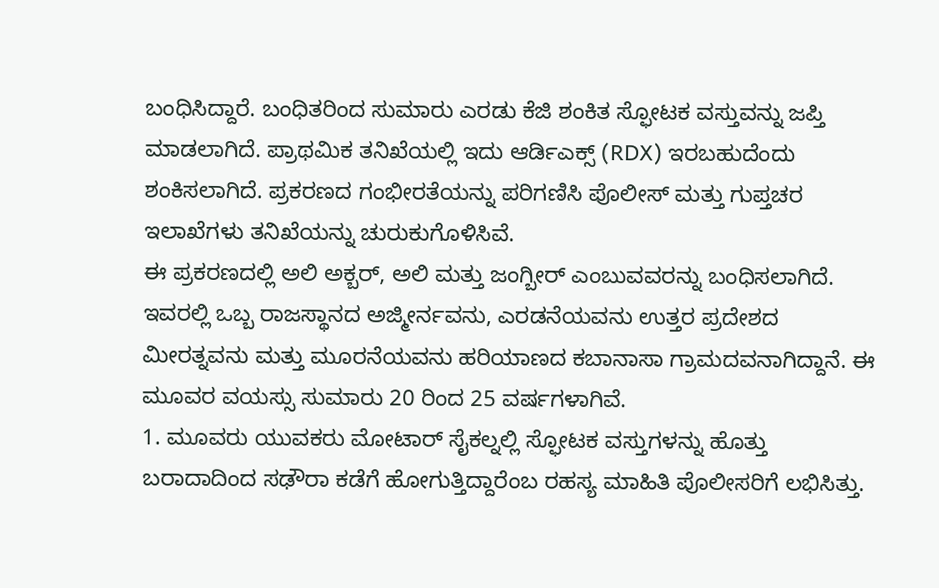ಬಂಧಿಸಿದ್ದಾರೆ. ಬಂಧಿತರಿಂದ ಸುಮಾರು ಎರಡು ಕೆಜಿ ಶಂಕಿತ ಸ್ಫೋಟಕ ವಸ್ತುವನ್ನು ಜಪ್ತಿ ಮಾಡಲಾಗಿದೆ. ಪ್ರಾಥಮಿಕ ತನಿಖೆಯಲ್ಲಿ ಇದು ಆರ್ಡಿಎಕ್ಸ್ (RDX) ಇರಬಹುದೆಂದು ಶಂಕಿಸಲಾಗಿದೆ. ಪ್ರಕರಣದ ಗಂಭೀರತೆಯನ್ನು ಪರಿಗಣಿಸಿ ಪೊಲೀಸ್ ಮತ್ತು ಗುಪ್ತಚರ ಇಲಾಖೆಗಳು ತನಿಖೆಯನ್ನು ಚುರುಕುಗೊಳಿಸಿವೆ.
ಈ ಪ್ರಕರಣದಲ್ಲಿ ಅಲಿ ಅಕ್ಬರ್, ಅಲಿ ಮತ್ತು ಜಂಗ್ಬೀರ್ ಎಂಬುವವರನ್ನು ಬಂಧಿಸಲಾಗಿದೆ. ಇವರಲ್ಲಿ ಒಬ್ಬ ರಾಜಸ್ಥಾನದ ಅಜ್ಮೀರ್ನವನು, ಎರಡನೆಯವನು ಉತ್ತರ ಪ್ರದೇಶದ ಮೀರತ್ನವನು ಮತ್ತು ಮೂರನೆಯವನು ಹರಿಯಾಣದ ಕಬಾನಾಸಾ ಗ್ರಾಮದವನಾಗಿದ್ದಾನೆ. ಈ ಮೂವರ ವಯಸ್ಸು ಸುಮಾರು 20 ರಿಂದ 25 ವರ್ಷಗಳಾಗಿವೆ.
1. ಮೂವರು ಯುವಕರು ಮೋಟಾರ್ ಸೈಕಲ್ನಲ್ಲಿ ಸ್ಫೋಟಕ ವಸ್ತುಗಳನ್ನು ಹೊತ್ತು ಬರಾದಾದಿಂದ ಸಢೌರಾ ಕಡೆಗೆ ಹೋಗುತ್ತಿದ್ದಾರೆಂಬ ರಹಸ್ಯ ಮಾಹಿತಿ ಪೊಲೀಸರಿಗೆ ಲಭಿಸಿತ್ತು.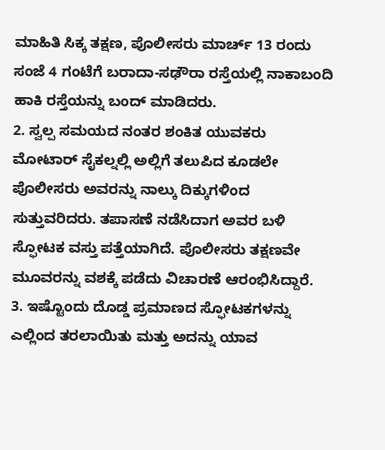ಮಾಹಿತಿ ಸಿಕ್ಕ ತಕ್ಷಣ, ಪೊಲೀಸರು ಮಾರ್ಚ್ 13 ರಂದು ಸಂಜೆ 4 ಗಂಟೆಗೆ ಬರಾದಾ-ಸಢೌರಾ ರಸ್ತೆಯಲ್ಲಿ ನಾಕಾಬಂದಿ ಹಾಕಿ ರಸ್ತೆಯನ್ನು ಬಂದ್ ಮಾಡಿದರು.
2. ಸ್ವಲ್ಪ ಸಮಯದ ನಂತರ ಶಂಕಿತ ಯುವಕರು ಮೋಟಾರ್ ಸೈಕಲ್ನಲ್ಲಿ ಅಲ್ಲಿಗೆ ತಲುಪಿದ ಕೂಡಲೇ ಪೊಲೀಸರು ಅವರನ್ನು ನಾಲ್ಕು ದಿಕ್ಕುಗಳಿಂದ ಸುತ್ತುವರಿದರು. ತಪಾಸಣೆ ನಡೆಸಿದಾಗ ಅವರ ಬಳಿ ಸ್ಫೋಟಕ ವಸ್ತು ಪತ್ತೆಯಾಗಿದೆ. ಪೊಲೀಸರು ತಕ್ಷಣವೇ ಮೂವರನ್ನು ವಶಕ್ಕೆ ಪಡೆದು ವಿಚಾರಣೆ ಆರಂಭಿಸಿದ್ದಾರೆ.
3. ಇಷ್ಟೊಂದು ದೊಡ್ಡ ಪ್ರಮಾಣದ ಸ್ಫೋಟಕಗಳನ್ನು ಎಲ್ಲಿಂದ ತರಲಾಯಿತು ಮತ್ತು ಅದನ್ನು ಯಾವ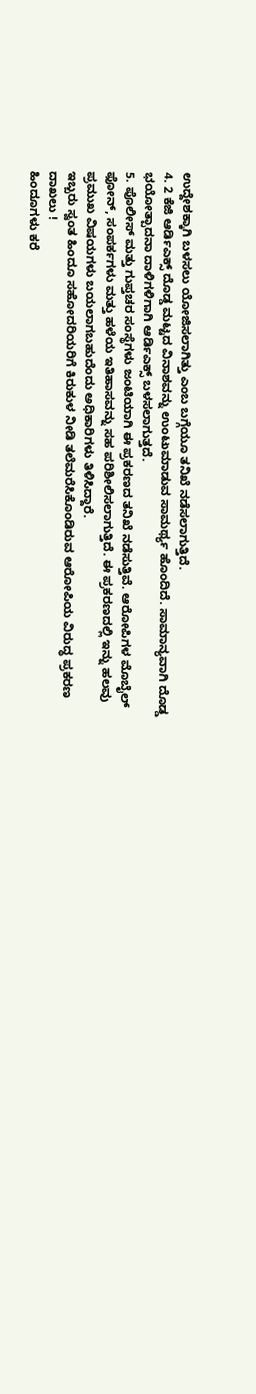ಉದ್ದೇಶಕ್ಕಾಗಿ ಬಳಸಲು ಯೋಜಿಸಲಾಗಿತ್ತು ಎಂಬ ಬಗ್ಗೆಯೂ ತನಿಖೆ ನಡೆಸಲಾಗುತ್ತಿದೆ.
4. 2 ಕೆಜಿ ಆರ್ಡಿಎಕ್ಸ್ ದೊಡ್ಡ ಮಟ್ಟದ ವಿನಾಶವನ್ನು ಉಂಟುಮಾಡುವ ಸಾಮರ್ಥ್ಯ ಹೊಂದಿದೆ. ಸಾಮಾನ್ಯವಾಗಿ ದೊಡ್ಡ ಭಯೋತ್ಪಾದನಾ ದಾಳಿಗಳಿಗಾಗಿ ಆರ್ಡಿಎಕ್ಸ್ ಬಳಸಲಾಗುತ್ತದೆ.
5. ಪೊಲೀಸ್ ಮತ್ತು ಗುಪ್ತಚರ ಸಂಸ್ಥೆಗಳು ಜಂಟಿಯಾಗಿ ಈ ಪ್ರಕರಣದ ತನಿಖೆ ನಡೆಸುತ್ತಿವೆ. ಆರೋಪಿಗಳ ಮೊಬೈಲ್ ಫೋನ್, ಸಂಪರ್ಕಗಳು ಮತ್ತು ಹಳೆಯ ಇತಿಹಾಸವನ್ನು ಸಹ ಪರಿಶೀಲಿಸಲಾಗುತ್ತಿದೆ. ಈ ಪ್ರಕರಣದಲ್ಲಿ ಇನ್ನು ಹಲವು ಪ್ರಮುಖ ವಿಷಯಗಳು ಬಯಲಾಗಬಹುದೆಂದು ಅಧಿಕಾರಿಗಳು ತಿಳಿಸಿದ್ದಾರೆ.
ಇಬ್ಬರು ಸ್ವಂತ ಹಿಂದೂ ಸಹೋದರಿಯರಿಗೆ ಕಿರುಕುಳ ನೀಡಿ ತಲೆಮರೆಸಿಕೊಂಡಿರುವ ಆರೋಪಿಯ ವಿರುದ್ಧ ಪ್ರಕರಣ ದಾಖಲು !
ಹಿಂದೂಗಳು ಕರೆ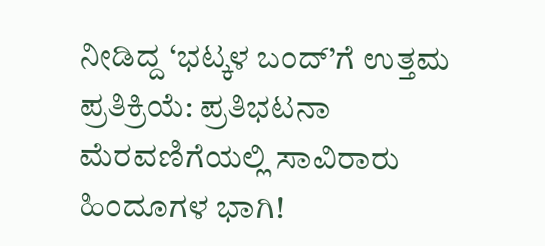ನೀಡಿದ್ದ ‘ಭಟ್ಕಳ ಬಂದ್’ಗೆ ಉತ್ತಮ ಪ್ರತಿಕ್ರಿಯೆ: ಪ್ರತಿಭಟನಾ ಮೆರವಣಿಗೆಯಲ್ಲಿ ಸಾವಿರಾರು ಹಿಂದೂಗಳ ಭಾಗಿ!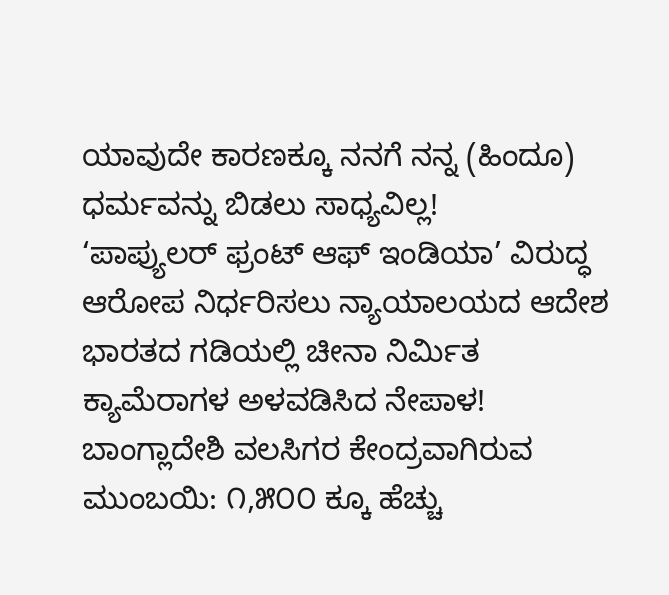ಯಾವುದೇ ಕಾರಣಕ್ಕೂ ನನಗೆ ನನ್ನ (ಹಿಂದೂ) ಧರ್ಮವನ್ನು ಬಿಡಲು ಸಾಧ್ಯವಿಲ್ಲ!
‘ಪಾಪ್ಯುಲರ್ ಫ್ರಂಟ್ ಆಫ್ ಇಂಡಿಯಾ’ ವಿರುದ್ಧ ಆರೋಪ ನಿರ್ಧರಿಸಲು ನ್ಯಾಯಾಲಯದ ಆದೇಶ
ಭಾರತದ ಗಡಿಯಲ್ಲಿ ಚೀನಾ ನಿರ್ಮಿತ ಕ್ಯಾಮೆರಾಗಳ ಅಳವಡಿಸಿದ ನೇಪಾಳ!
ಬಾಂಗ್ಲಾದೇಶಿ ವಲಸಿಗರ ಕೇಂದ್ರವಾಗಿರುವ ಮುಂಬಯಿ: ೧,೫೦೦ ಕ್ಕೂ ಹೆಚ್ಚು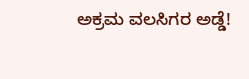ಅಕ್ರಮ ವಲಸಿಗರ ಅಡ್ಡೆ!